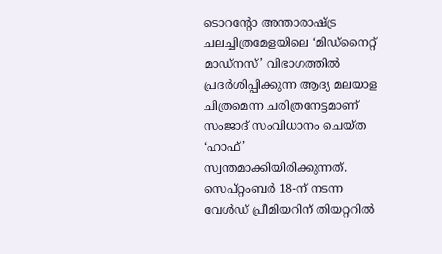ടൊറന്റോ അന്താരാഷ്ട്ര ചലച്ചിത്രമേളയിലെ ‘മിഡ്നൈറ്റ് മാഡ്നസ്’ വിഭാഗത്തിൽ പ്രദർശിപ്പിക്കുന്ന ആദ്യ മലയാള ചിത്രമെന്ന ചരിത്രനേട്ടമാണ് സംജാദ് സംവിധാനം ചെയ്ത ‘ഹാഫ്’ സ്വന്തമാക്കിയിരിക്കുന്നത്. സെപ്റ്റംബർ 18-ന് നടന്ന വേൾഡ് പ്രീമിയറിന് തിയറ്ററിൽ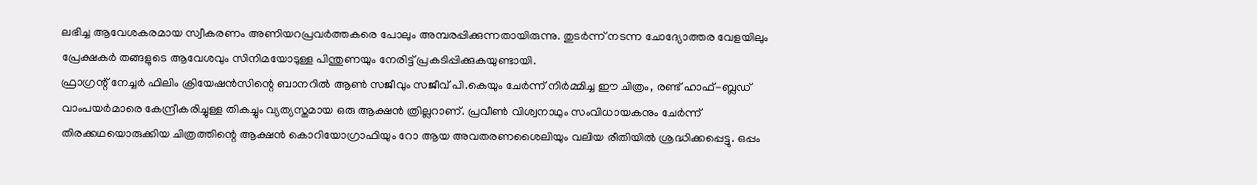ലഭിച്ച ആവേശകരമായ സ്വീകരണം അണിയറപ്രവർത്തകരെ പോലും അമ്പരപ്പിക്കുന്നതായിരുന്നു. തുടർന്ന് നടന്ന ചോദ്യോത്തര വേളയിലും പ്രേക്ഷകർ തങ്ങളുടെ ആവേശവും സിനിമയോടുള്ള പിന്തുണയും നേരിട്ട് പ്രകടിപ്പിക്കുകയുണ്ടായി.
ഫ്രാഗ്രന്റ് നേച്ചർ ഫിലിം ക്രിയേഷൻസിന്റെ ബാനറിൽ ആൺ സജീവും സജീവ് പി.കെയും ചേർന്ന് നിർമ്മിച്ച ഈ ചിത്രം, രണ്ട് ഹാഫ്-ബ്ലഡ് വാംപയർമാരെ കേന്ദ്രീകരിച്ചുള്ള തികച്ചും വ്യത്യസ്തമായ ഒരു ആക്ഷൻ ത്രില്ലറാണ്. പ്രവീൺ വിശ്വനാഥും സംവിധായകനും ചേർന്ന് തിരക്കഥയൊരുക്കിയ ചിത്രത്തിന്റെ ആക്ഷൻ കൊറിയോഗ്രാഫിയും റോ ആയ അവതരണശൈലിയും വലിയ രീതിയിൽ ശ്രദ്ധിക്കപ്പെട്ടു. ഒപ്പം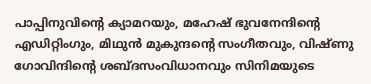പാപ്പിനുവിന്റെ ക്യാമറയും, മഹേഷ് ഭുവനേന്ദിന്റെ എഡിറ്റിംഗും, മിഥുൻ മുകുന്ദന്റെ സംഗീതവും, വിഷ്ണു ഗോവിന്ദിന്റെ ശബ്ദസംവിധാനവും സിനിമയുടെ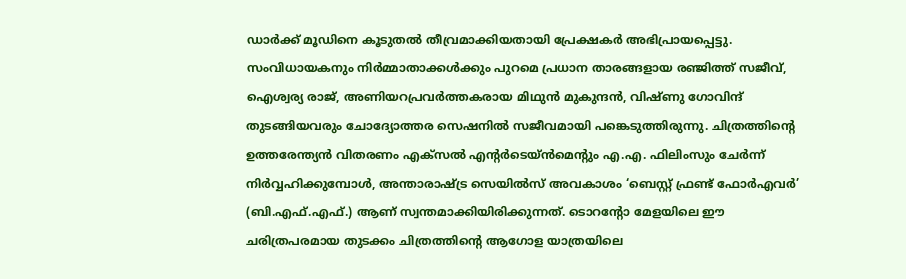ഡാർക്ക് മൂഡിനെ കൂടുതൽ തീവ്രമാക്കിയതായി പ്രേക്ഷകർ അഭിപ്രായപ്പെട്ടു.
സംവിധായകനും നിർമ്മാതാക്കൾക്കും പുറമെ പ്രധാന താരങ്ങളായ രഞ്ജിത്ത് സജീവ്, ഐശ്വര്യ രാജ്, അണിയറപ്രവർത്തകരായ മിഥുൻ മുകുന്ദൻ, വിഷ്ണു ഗോവിന്ദ് തുടങ്ങിയവരും ചോദ്യോത്തര സെഷനിൽ സജീവമായി പങ്കെടുത്തിരുന്നു. ചിത്രത്തിന്റെ ഉത്തരേന്ത്യൻ വിതരണം എക്സൽ എൻ്റർടെയ്ൻമെന്റും എ.എ. ഫിലിംസും ചേർന്ന് നിർവ്വഹിക്കുമ്പോൾ, അന്താരാഷ്ട്ര സെയിൽസ് അവകാശം ‘ബെസ്റ്റ് ഫ്രണ്ട് ഫോർഎവർ’ (ബി.എഫ്.എഫ്.) ആണ് സ്വന്തമാക്കിയിരിക്കുന്നത്. ടൊറന്റോ മേളയിലെ ഈ ചരിത്രപരമായ തുടക്കം ചിത്രത്തിന്റെ ആഗോള യാത്രയിലെ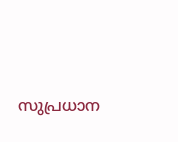സുപ്രധാന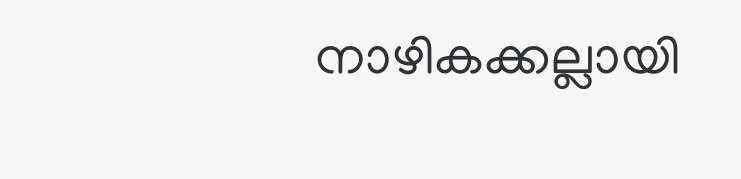നാഴികക്കല്ലായി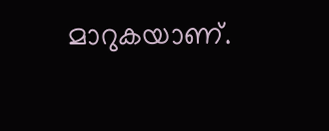മാറുകയാണ്.